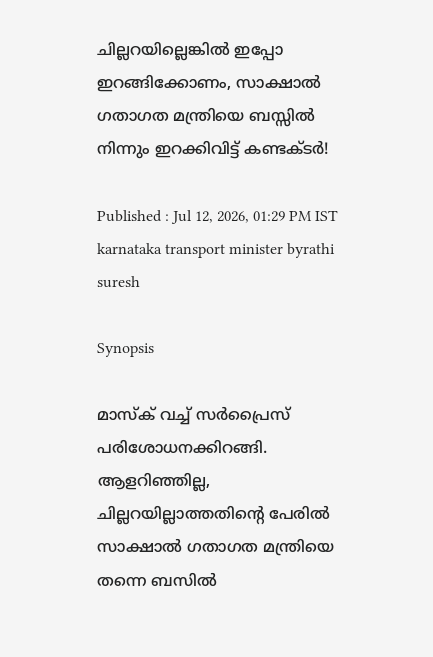ചില്ലറയില്ലെങ്കിൽ ഇപ്പോ ഇറങ്ങിക്കോണം, സാക്ഷാൽ ഗതാഗത മന്ത്രിയെ ബസ്സിൽ നിന്നും ഇറക്കിവിട്ട് കണ്ടക്ടർ!

Published : Jul 12, 2026, 01:29 PM IST
karnataka transport minister byrathi suresh

Synopsis

മാസ്ക് വച്ച് സര്‍പ്രൈസ് പരിശോധനക്കിറങ്ങി. ആളറിഞ്ഞില്ല, ചില്ലറയില്ലാത്തതിന്‍റെ പേരില്‍ സാക്ഷാല്‍ ഗതാഗത മന്ത്രിയെ തന്നെ ബസില്‍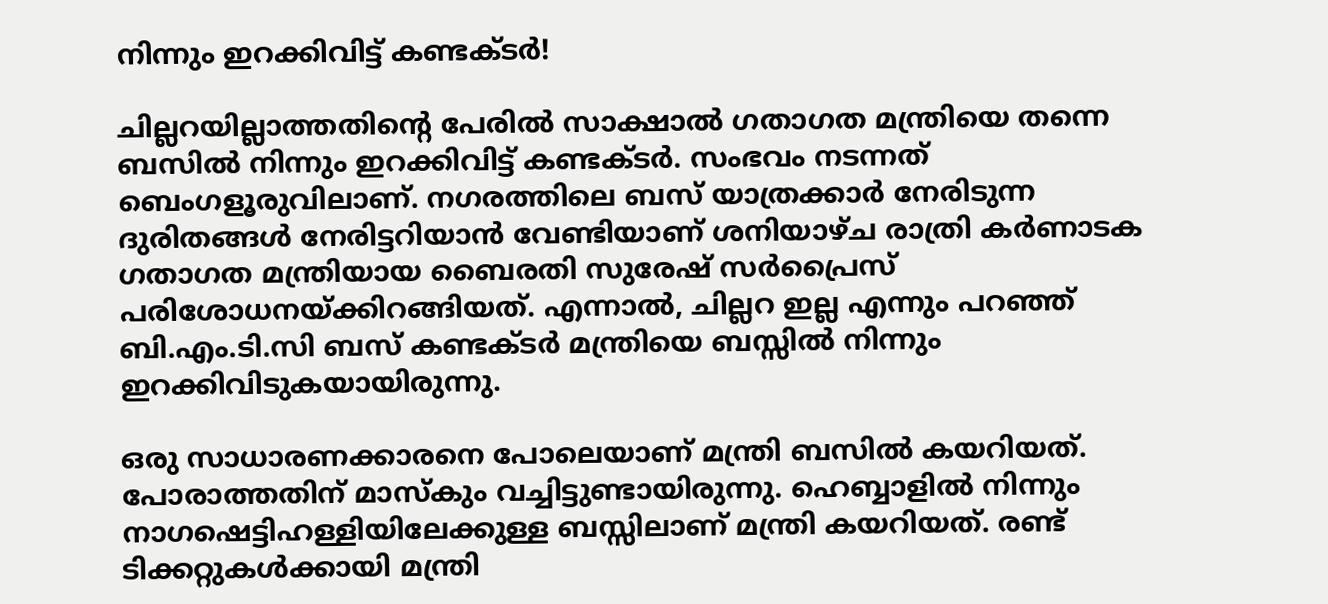നിന്നും ഇറക്കിവിട്ട് കണ്ടക്ടര്‍!

ചില്ലറയില്ലാത്തതിന്റെ പേരിൽ സാക്ഷാൽ ഗതാഗത മന്ത്രിയെ തന്നെ ബസിൽ നിന്നും ഇറക്കിവിട്ട് കണ്ടക്ടർ. സംഭവം നടന്നത് ബെംഗളൂരുവിലാണ്. നഗരത്തിലെ ബസ് യാത്രക്കാർ നേരിടുന്ന ദുരിതങ്ങൾ നേരിട്ടറിയാൻ വേണ്ടിയാണ് ശനിയാഴ്ച രാത്രി കർണാടക ഗതാഗത മന്ത്രിയായ ബൈരതി സുരേഷ് സർപ്രൈസ് പരിശോധനയ്ക്കിറങ്ങിയത്. എന്നാൽ, ചില്ലറ ഇല്ല എന്നും പറഞ്ഞ് ബി.എം.ടി.സി ബസ് കണ്ടക്ടർ മന്ത്രിയെ ബസ്സിൽ നിന്നും ഇറക്കിവിടുകയായിരുന്നു.

ഒരു സാധാരണക്കാരനെ പോലെയാണ് മന്ത്രി ബസിൽ കയറിയത്. പോരാത്തതിന് മാസ്കും വച്ചിട്ടുണ്ടായിരുന്നു. ഹെബ്ബാളിൽ നിന്നും നാഗഷെട്ടിഹള്ളിയിലേക്കുള്ള ബസ്സിലാണ് മന്ത്രി കയറിയത്. രണ്ട് ടിക്കറ്റുകൾക്കായി മന്ത്രി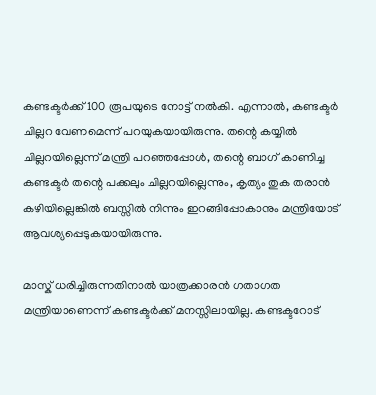കണ്ടക്ടർക്ക് 100 രൂപയുടെ നോട്ട് നൽകി. എന്നാൽ, കണ്ടക്ടർ ചില്ലറ വേണമെന്ന് പറയുകയായിരുന്നു. തന്റെ കയ്യിൽ ചില്ലറയില്ലെന്ന് മന്ത്രി പറഞ്ഞപ്പോൾ, തന്റെ ബാഗ് കാണിച്ച കണ്ടക്ടർ തന്റെ പക്കലും ചില്ലറയില്ലെന്നും, കൃത്യം തുക തരാൻ കഴിയില്ലെങ്കിൽ ബസ്സിൽ നിന്നും ഇറങ്ങിപ്പോകാനും മന്ത്രിയോട് ആവശ്യപ്പെടുകയായിരുന്നു.

മാസ്ക് ധരിച്ചിരുന്നതിനാൽ യാത്രക്കാരൻ ഗതാഗത മന്ത്രിയാണെന്ന് കണ്ടക്ടർക്ക് മനസ്സിലായില്ല. കണ്ടക്ടറോട്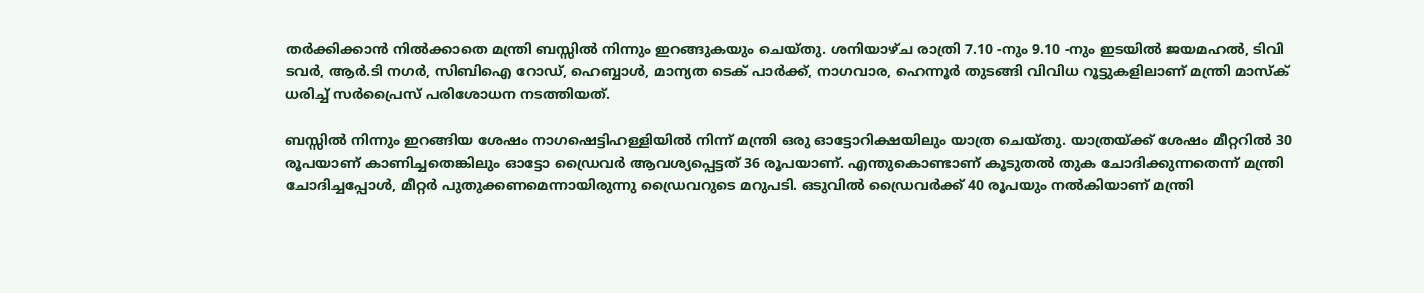തർക്കിക്കാൻ നിൽക്കാതെ മന്ത്രി ബസ്സിൽ നിന്നും ഇറങ്ങുകയും ചെയ്തു. ശനിയാഴ്ച രാത്രി 7.10 -നും 9.10 -നും ഇടയിൽ ജയമഹൽ, ടിവി ടവർ, ആർ.ടി നഗർ, സിബിഐ റോഡ്, ഹെബ്ബാൾ, മാന്യത ടെക് പാർക്ക്, നാഗവാര, ഹെന്നൂർ തുടങ്ങി വിവിധ റൂട്ടുകളിലാണ് മന്ത്രി മാസ്ക് ധരിച്ച് സർപ്രൈസ് പരിശോധന നടത്തിയത്.

ബസ്സിൽ നിന്നും ഇറങ്ങിയ ശേഷം നാഗഷെട്ടിഹള്ളിയിൽ നിന്ന് മന്ത്രി ഒരു ഓട്ടോറിക്ഷയിലും യാത്ര ചെയ്തു. യാത്രയ്ക്ക് ശേഷം മീറ്ററിൽ 30 രൂപയാണ് കാണിച്ചതെങ്കിലും ഓട്ടോ ഡ്രൈവർ ആവശ്യപ്പെട്ടത് 36 രൂപയാണ്. എന്തുകൊണ്ടാണ് കൂടുതൽ തുക ചോദിക്കുന്നതെന്ന് മന്ത്രി ചോദിച്ചപ്പോൾ, മീറ്റർ പുതുക്കണമെന്നായിരുന്നു ഡ്രൈവറുടെ മറുപടി. ഒടുവിൽ ഡ്രൈവർക്ക് 40 രൂപയും നൽകിയാണ് മന്ത്രി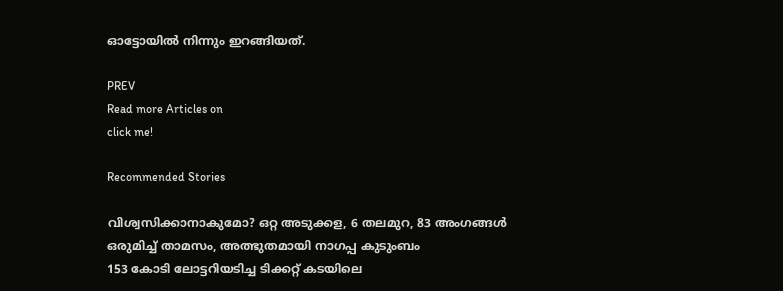ഓട്ടോയിൽ നിന്നും ഇറങ്ങിയത്.

PREV
Read more Articles on
click me!

Recommended Stories

വിശ്വസിക്കാനാകുമോ? ഒറ്റ അടുക്കള, 6 തലമുറ, 83 അംഗങ്ങൾ ഒരുമിച്ച് താമസം, അത്ഭുതമായി നാഗപ്പ കുടുംബം
153 കോടി ലോട്ടറിയടിച്ച ടിക്കറ്റ് കടയിലെ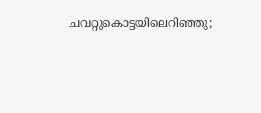ചവറ്റുകൊട്ടയിലെറിഞ്ഞു;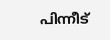പിന്നീട്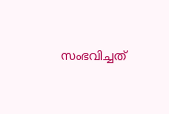സംഭവിച്ചത്